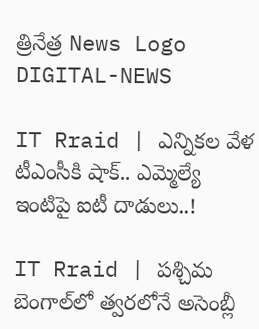త్రినేత్ర News Logo
DIGITAL-NEWS

IT Rraid | ఎన్నిక‌ల వేళ‌ టీఎంసీకి షాక్‌.. ఎమ్మెల్యే ఇంటిపై ఐటీ దాడులు..!

IT Rraid | ప‌శ్చిమ బెంగాల్‌లో త్వ‌ర‌లోనే అసెంబ్లీ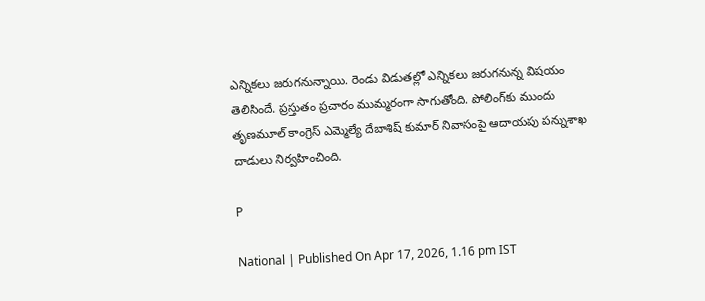ఎన్నిక‌లు జ‌రుగ‌నున్నాయి. రెండు విడుత‌ల్లో ఎన్నిక‌లు జ‌రుగ‌నున్న విష‌యం తెలిసిందే. ప్ర‌స్తుతం ప్ర‌చారం ముమ్మ‌రంగా సాగుతోంది. పోలింగ్‌కు ముందు తృణ‌మూల్ కాంగ్రెస్ ఎమ్మెల్యే దేబాశిష్ కుమార్ నివాసంపై ఆదాయపు పన్నుశాఖ దాడులు నిర్వ‌హించింది.

P

National | Published On Apr 17, 2026, 1.16 pm IST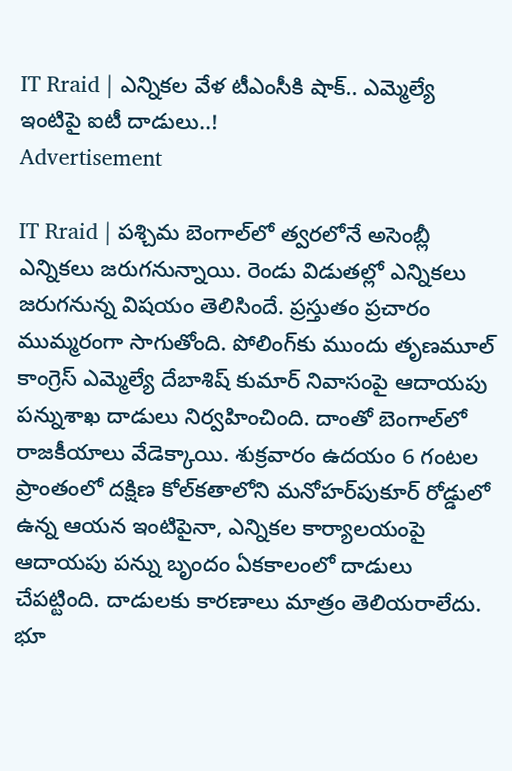IT Rraid | ఎన్నిక‌ల వేళ‌ టీఎంసీకి షాక్‌.. ఎమ్మెల్యే ఇంటిపై ఐటీ దాడులు..!
Advertisement

IT Rraid | ప‌శ్చిమ బెంగాల్‌లో త్వ‌ర‌లోనే అసెంబ్లీ ఎన్నిక‌లు జ‌రుగ‌నున్నాయి. రెండు విడుత‌ల్లో ఎన్నిక‌లు జ‌రుగ‌నున్న విష‌యం తెలిసిందే. ప్ర‌స్తుతం ప్ర‌చారం ముమ్మ‌రంగా సాగుతోంది. పోలింగ్‌కు ముందు తృణ‌మూల్ కాంగ్రెస్ ఎమ్మెల్యే దేబాశిష్ కుమార్ నివాసంపై ఆదాయపు పన్నుశాఖ దాడులు నిర్వ‌హించింది. దాంతో బెంగాల్‌లో రాజ‌కీయాలు వేడెక్కాయి. శుక్రవారం ఉదయం 6 గంటల ప్రాంతంలో దక్షిణ కోల్‌కతాలోని మనోహర్‌పుకూర్ రోడ్డులో ఉన్న ఆయన ఇంటిపైనా, ఎన్నికల కార్యాలయంపై ఆదాయపు పన్ను బృందం ఏకకాలంలో దాడులు చేప‌ట్టింది. దాడుల‌కు కార‌ణాలు మాత్రం తెలియ‌రాలేదు. భూ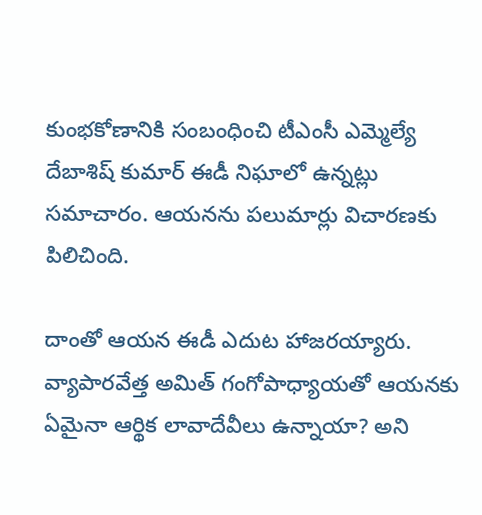కుంభకోణానికి సంబంధించి టీఎంసీ ఎమ్మెల్యే దేబాశిష్ కుమార్ ఈడీ నిఘాలో ఉన్నట్లు సమాచారం. ఆయనను పలుమార్లు విచారణకు పిలిచింది.

దాంతో ఆయ‌న ఈడీ ఎదుట హాజ‌ర‌య్యారు. వ్యాపారవేత్త అమిత్ గంగోపాధ్యాయతో ఆయనకు ఏమైనా ఆర్థిక లావాదేవీలు ఉన్నాయా? అని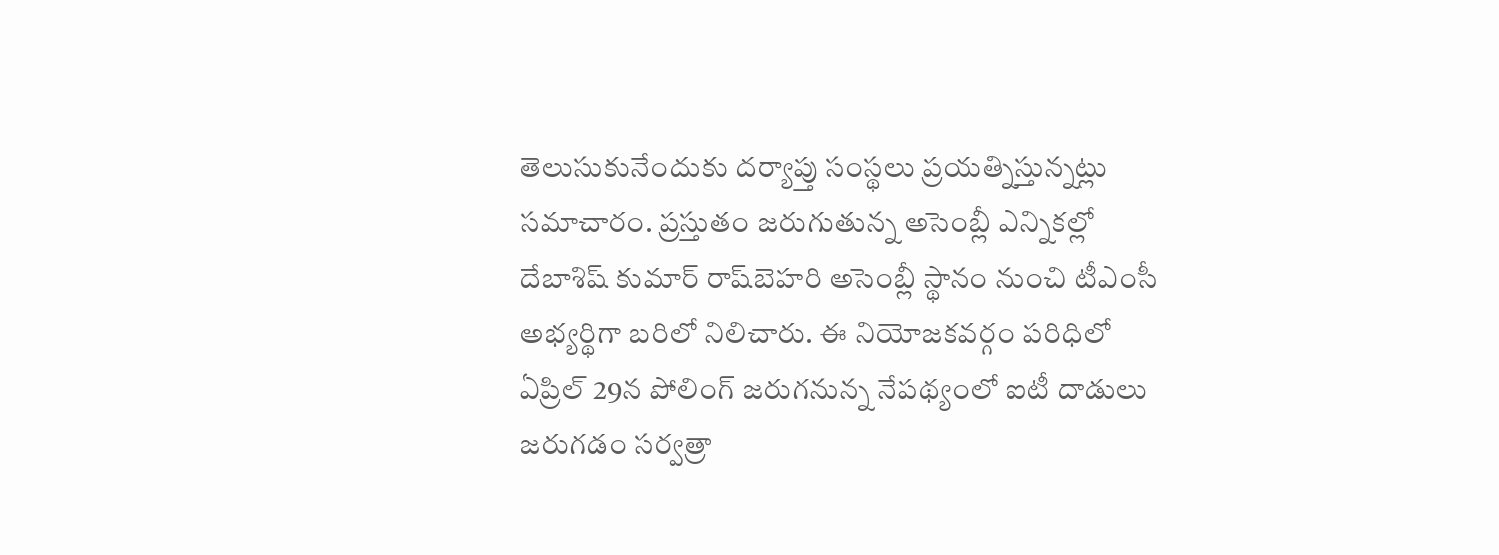తెలుసుకునేందుకు ద‌ర్యాప్తు సంస్థ‌లు ప్ర‌య‌త్నిస్తున్న‌ట్లు స‌మాచారం. ప్ర‌స్తుతం జ‌రుగుతున్న అసెంబ్లీ ఎన్నిక‌ల్లో దేబాశిష్ కుమార్ రాష్‌బెహ‌రి అసెంబ్లీ స్థానం నుంచి టీఎంసీ అభ్య‌ర్థిగా బ‌రిలో నిలిచారు. ఈ నియోజ‌క‌వ‌ర్గం ప‌రిధిలో ఏప్రిల్ 29న పోలింగ్ జ‌రుగ‌నున్న నేప‌థ్యంలో ఐటీ దాడులు జ‌రుగ‌డం స‌ర్వ‌త్రా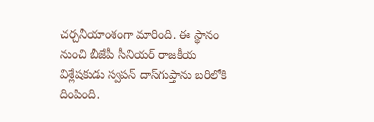చ‌ర్చ‌నీయాంశంగా మారింది. ఈ స్థానం నుంచి బీజేపీ సీనియ‌ర్ రాజకీయ విశ్లేషకుడు స్వపన్ దాస్‌గుప్తాను బ‌రిలోకి దింపింది.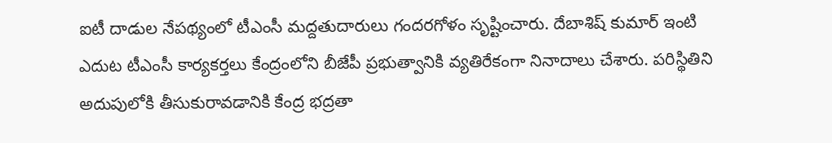ఐటీ దాడుల నేప‌థ్యంలో టీఎంసీ మ‌ద్ద‌తుదారులు గంద‌ర‌గోళం సృష్టించారు. దేబాశిష్ కుమార్ ఇంటి ఎదుట టీఎంసీ కార్యకర్తలు కేంద్రంలోని బీజేపీ ప్రభుత్వానికి వ్యతిరేకంగా నినాదాలు చేశారు. పరిస్థితిని అదుపులోకి తీసుకురావడానికి కేంద్ర భద్రతా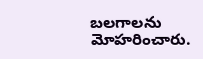బలగాలను మోహరించారు.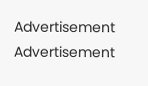Advertisement
Advertisement